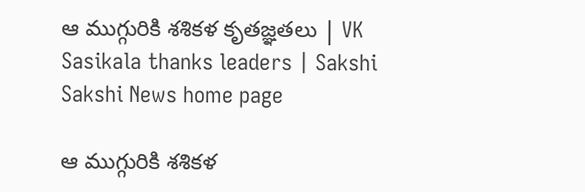ఆ ముగ్గురికి శశికళ కృతజ్ఞతలు | VK Sasikala thanks leaders | Sakshi
Sakshi News home page

ఆ ముగ్గురికి శశికళ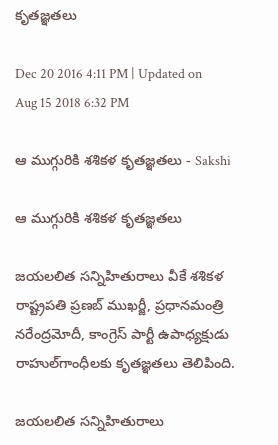కృతజ్ఞతలు

Dec 20 2016 4:11 PM | Updated on Aug 15 2018 6:32 PM

ఆ ముగ్గురికి శశికళ కృతజ్ఞతలు - Sakshi

ఆ ముగ్గురికి శశికళ కృతజ్ఞతలు

జయలలిత సన్నిహితురాలు వీకే శశికళ రాష్ట్రపతి ప్రణబ్‌ ముఖర్జీ, ప్రధానమంత్రి నరేంద్రమోదీ, కాంగ్రెస్‌ పార్టీ ఉపాధ్యక్షుడు రాహుల్‌గాంధీలకు కృతజ్ఞతలు తెలిపింది.

జయలలిత సన్నిహితురాలు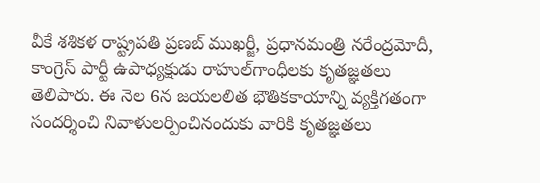వీకే శశికళ రాష్ట్రపతి ప్రణబ్‌ ముఖర్జీ, ప్రధానమంత్రి నరేంద్రమోదీ, కాంగ్రెస్‌ పార్టీ ఉపాధ్యక్షుడు రాహుల్‌గాంధీలకు కృతజ్ఞతలు తెలిపారు. ఈ నెల 6న జయలలిత భౌతికకాయాన్ని వ్యక్తిగతంగా సందర్శించి నివాళులర్పించినందుకు వారికి కృతజ్ఞతలు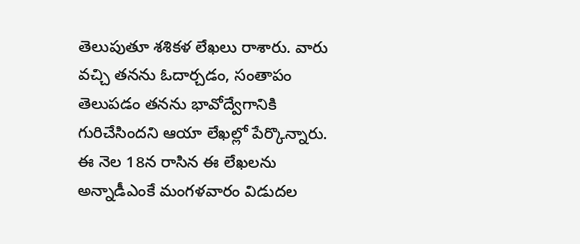తెలుపుతూ శశికళ లేఖలు రాశారు. వారు వచ్చి తనను ఓదార్చడం, సంతాపం తెలుపడం తనను భావోద్వేగానికి గురిచేసిందని ఆయా లేఖల్లో పేర్కొన్నారు. ఈ నెల 18న రాసిన ఈ లేఖలను అన్నాడీఎంకే మంగళవారం విడుదల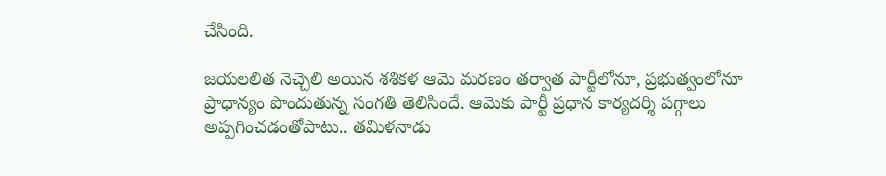చేసింది.

జయలలిత నెచ్చెలి అయిన శశికళ ఆమె మరణం తర్వాత పార్టీలోనూ, ప్రభుత్వంలోనూ ప్రాధాన్యం పొందుతున్న సంగతి తెలిసిందే. ఆమెకు పార్టీ ప్రధాన కార్యదర్శి పగ్గాలు అప్పగించడంతోపాటు.. తమిళనాడు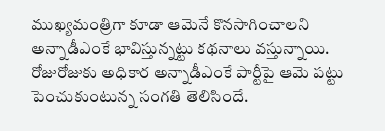ముఖ్యమంత్రిగా కూడా ఆమెనే కొనసాగించాలని అన్నాడీఎంకే భావిస్తున్నట్టు కథనాలు వస్తున్నాయి. రోజురోజుకు అధికార అన్నాడీఎంకే పార్టీపై ఆమె పట్టు పెంచుకుంటున్న సంగతి తెలిసిందే.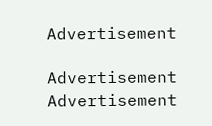Advertisement

Advertisement
Advertisement